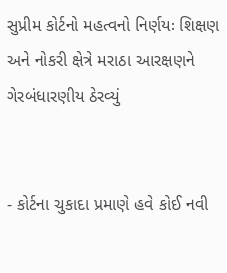સુપ્રીમ કોર્ટનો મહત્વનો નિર્ણયઃ શિક્ષણ અને નોકરી ક્ષેત્રે મરાઠા આરક્ષણને ગેરબંધારણીય ઠેરવ્યું


- કોર્ટના ચુકાદા પ્રમાણે હવે કોઈ નવી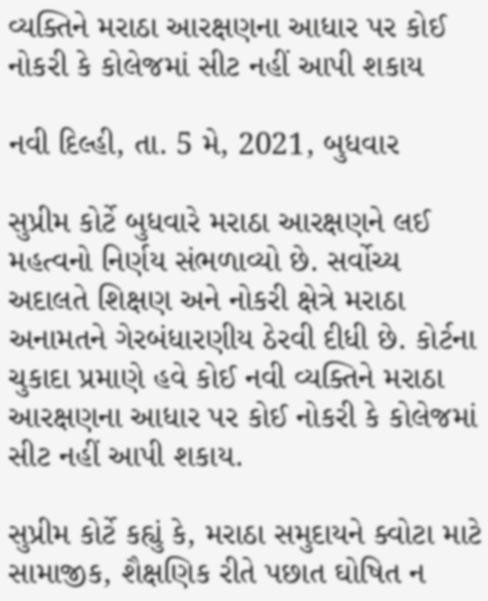વ્યક્તિને મરાઠા આરક્ષણના આધાર પર કોઈ નોકરી કે કોલેજમાં સીટ નહીં આપી શકાય

નવી દિલ્હી, તા. 5 મે, 2021, બુધવાર

સુપ્રીમ કોર્ટે બુધવારે મરાઠા આરક્ષણને લઈ મહત્વનો નિર્ણય સંભળાવ્યો છે. સર્વોચ્ય અદાલતે શિક્ષણ અને નોકરી ક્ષેત્રે મરાઠા અનામતને ગેરબંધારણીય ઠેરવી દીધી છે. કોર્ટના ચુકાદા પ્રમાણે હવે કોઈ નવી વ્યક્તિને મરાઠા આરક્ષણના આધાર પર કોઈ નોકરી કે કોલેજમાં સીટ નહીં આપી શકાય.

સુપ્રીમ કોર્ટે કહ્યું કે, મરાઠા સમુદાયને ક્વોટા માટે સામાજીક, શૈક્ષણિક રીતે પછાત ઘોષિત ન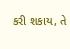કરી શકાય, તે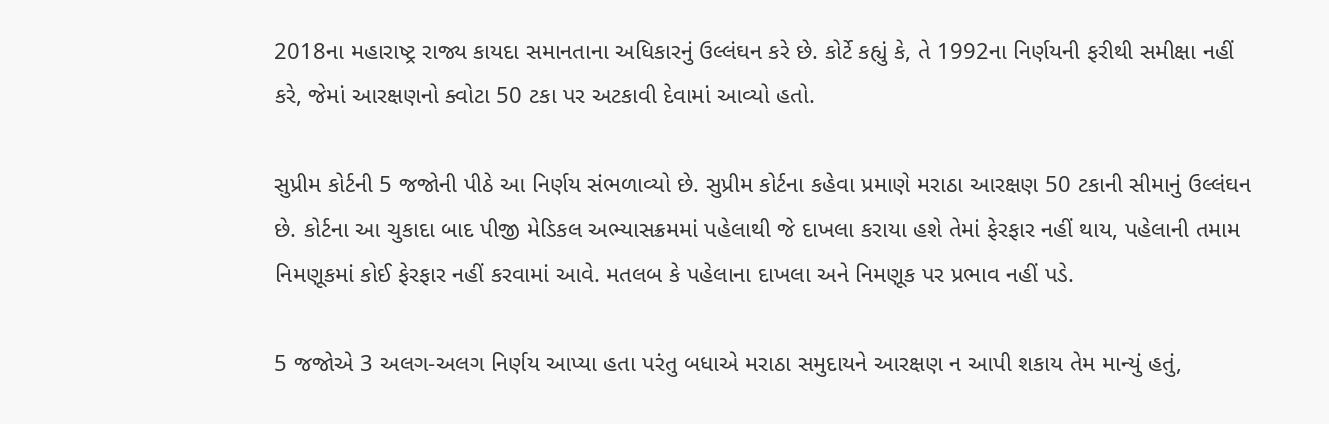2018ના મહારાષ્ટ્ર રાજ્ય કાયદા સમાનતાના અધિકારનું ઉલ્લંઘન કરે છે. કોર્ટે કહ્યું કે, તે 1992ના નિર્ણયની ફરીથી સમીક્ષા નહીં કરે, જેમાં આરક્ષણનો ક્વોટા 50 ટકા પર અટકાવી દેવામાં આવ્યો હતો.

સુપ્રીમ કોર્ટની 5 જજોની પીઠે આ નિર્ણય સંભળાવ્યો છે. સુપ્રીમ કોર્ટના કહેવા પ્રમાણે મરાઠા આરક્ષણ 50 ટકાની સીમાનું ઉલ્લંઘન છે. કોર્ટના આ ચુકાદા બાદ પીજી મેડિકલ અભ્યાસક્રમમાં પહેલાથી જે દાખલા કરાયા હશે તેમાં ફેરફાર નહીં થાય, પહેલાની તમામ નિમણૂકમાં કોઈ ફેરફાર નહીં કરવામાં આવે. મતલબ કે પહેલાના દાખલા અને નિમણૂક પર પ્રભાવ નહીં પડે.

5 જજોએ 3 અલગ-અલગ નિર્ણય આપ્યા હતા પરંતુ બધાએ મરાઠા સમુદાયને આરક્ષણ ન આપી શકાય તેમ માન્યું હતું,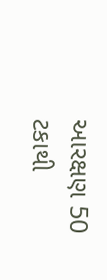આરક્ષણ 50 ટકાથી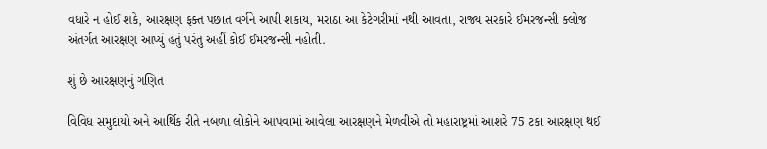વધારે ન હોઈ શકે, આરક્ષણ ફક્ત પછાત વર્ગને આપી શકાય, મરાઠા આ કેટેગરીમાં નથી આવતા, રાજ્ય સરકારે ઈમરજન્સી ક્લોજ અંતર્ગત આરક્ષણ આપ્યું હતું પરંતુ અહીં કોઈ ઈમરજન્સી નહોતી.

શું છે આરક્ષણનું ગણિત

વિવિધ સમુદાયો અને આર્થિક રીતે નબળા લોકોને આપવામાં આવેલા આરક્ષણને મેળવીએ તો મહારાષ્ટ્રમાં આશરે 75 ટકા આરક્ષણ થઈ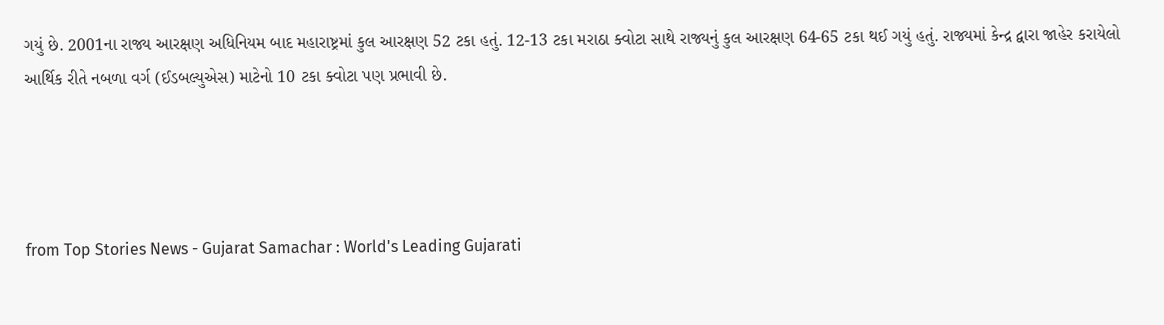ગયું છે. 2001ના રાજ્ય આરક્ષણ અધિનિયમ બાદ મહારાષ્ટ્રમાં કુલ આરક્ષણ 52 ટકા હતું. 12-13 ટકા મરાઠા ક્વોટા સાથે રાજ્યનું કુલ આરક્ષણ 64-65 ટકા થઈ ગયું હતું. રાજ્યમાં કેન્દ્ર દ્વારા જાહેર કરાયેલો આર્થિક રીતે નબળા વર્ગ (ઈડબલ્યુએસ) માટેનો 10 ટકા ક્વોટા પણ પ્રભાવી છે.




from Top Stories News - Gujarat Samachar : World's Leading Gujarati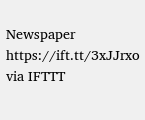Newspaper https://ift.tt/3xJJrxo
via IFTTT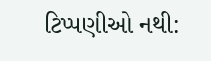ટિપ્પણીઓ નથી: